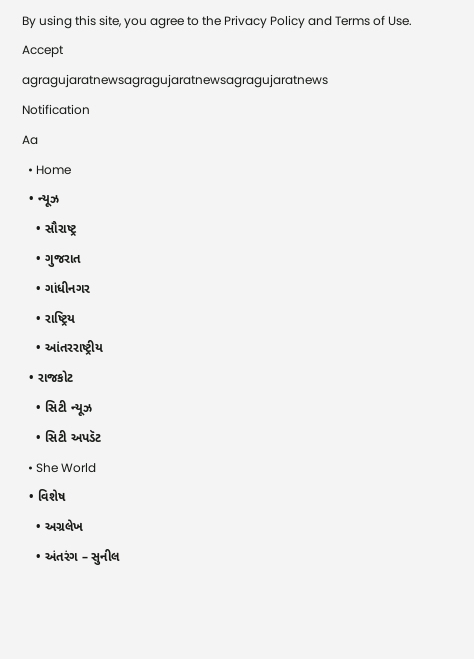By using this site, you agree to the Privacy Policy and Terms of Use.
Accept
agragujaratnewsagragujaratnewsagragujaratnews
Notification
Aa
  • Home
  • ન્યૂઝ
    • સૌરાષ્ટ્ર
    • ગુજરાત
    • ગાંધીનગર
    • રાષ્ટ્રિય
    • આંતરરાષ્ટ્રીય
  • રાજકોટ
    • સિટી ન્યૂઝ
    • સિટી અપડૅટ
  • She World
  • વિશેષ
    • અગ્રલેખ
    • અંતરંગ – સુનીલ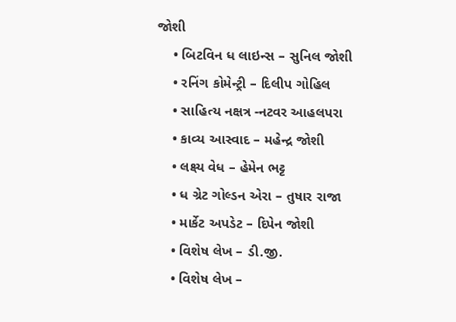જોશી
    • બિટવિન ધ લાઇન્સ – સુનિલ જોશી
    • રનિંગ કોમેન્ટ્રી – દિલીપ ગોહિલ
    • સાહિત્ય નક્ષત્ર -નટવર આહલપરા
    • કાવ્ય આસ્વાદ – મહેન્દ્ર જોશી
    • લક્ષ્ય વેધ – હેમેન ભટ્ટ
    • ધ ગ્રેટ ગોલ્ડન એરા – તુષાર રાજા
    • માર્કેટ અપડેટ – દિપેન જોશી
    • વિશેષ લેખ – ડી.જી.
    • વિશેષ લેખ –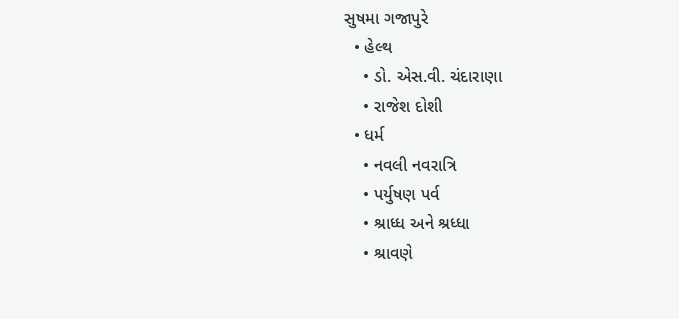સુષમા ગજાપુરે
  • હેલ્થ
    • ડો. એસ.વી. ચંદારાણા
    • રાજેશ દોશી
  • ધર્મ
    • નવલી નવરાત્રિ
    • પર્યુષણ પર્વ
    • શ્રાધ્ધ અને શ્રધ્ધા
    • શ્રાવણે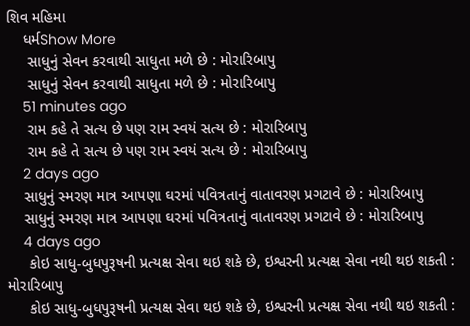શિવ મહિમા
    ધર્મShow More
     સાધુનું સેવન કરવાથી સાધુતા મળે છે : મોરારિબાપુ
     સાધુનું સેવન કરવાથી સાધુતા મળે છે : મોરારિબાપુ
    51 minutes ago
     રામ કહે તે સત્ય છે પણ રામ સ્વયં સત્ય છે : મોરારિબાપુ
     રામ કહે તે સત્ય છે પણ રામ સ્વયં સત્ય છે : મોરારિબાપુ
    2 days ago
    સાધુનું સ્મરણ માત્ર આપણા ઘરમાં પવિત્રતાનું વાતાવરણ પ્રગટાવે છે : મોરારિબાપુ
    સાધુનું સ્મરણ માત્ર આપણા ઘરમાં પવિત્રતાનું વાતાવરણ પ્રગટાવે છે : મોરારિબાપુ
    4 days ago
     કોઇ સાધુ-બુધપુરૂષની પ્રત્યક્ષ સેવા થઇ શકે છે, ઇશ્વરની પ્રત્યક્ષ સેવા નથી થઇ શકતી : મોરારિબાપુ
     કોઇ સાધુ-બુધપુરૂષની પ્રત્યક્ષ સેવા થઇ શકે છે, ઇશ્વરની પ્રત્યક્ષ સેવા નથી થઇ શકતી :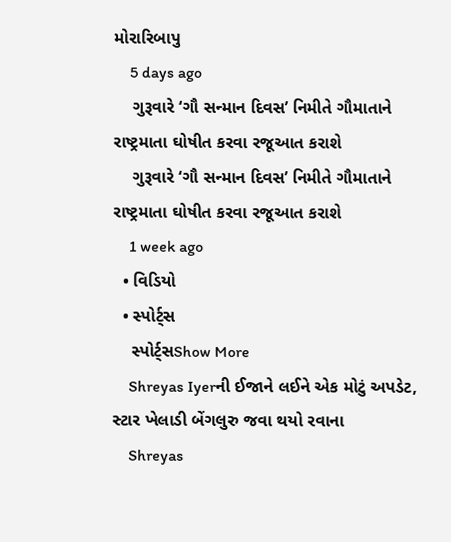મોરારિબાપુ
    5 days ago
    ગુરૂવારે ‘ગૌ સન્માન દિવસ’ નિમીતે ગૌમાતાને રાષ્ટ્રમાતા ઘોષીત કરવા રજૂઆત કરાશે
    ગુરૂવારે ‘ગૌ સન્માન દિવસ’ નિમીતે ગૌમાતાને રાષ્ટ્રમાતા ઘોષીત કરવા રજૂઆત કરાશે
    1 week ago
  • વિડિયો
  • સ્પોર્ટ્સ
    સ્પોર્ટ્સShow More
    Shreyas Iyerની ઈજાને લઈને એક મોટું અપડેટ, સ્ટાર ખેલાડી બેંગલુરુ જવા થયો રવાના
    Shreyas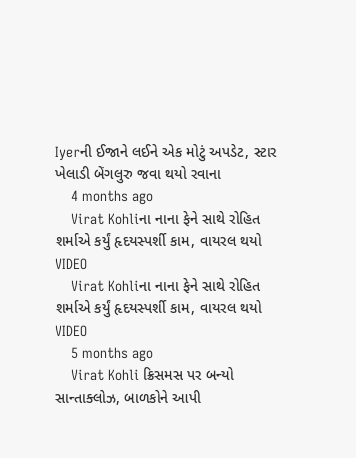Iyerની ઈજાને લઈને એક મોટું અપડેટ, સ્ટાર ખેલાડી બેંગલુરુ જવા થયો રવાના
    4 months ago
    Virat Kohliના નાના ફેને સાથે રોહિત શર્માએ કર્યું હૃદયસ્પર્શી કામ, વાયરલ થયો VIDEO
    Virat Kohliના નાના ફેને સાથે રોહિત શર્માએ કર્યું હૃદયસ્પર્શી કામ, વાયરલ થયો VIDEO
    5 months ago
    Virat Kohli ક્રિસમસ પર બન્યો સાન્તાક્લોઝ, બાળકોને આપી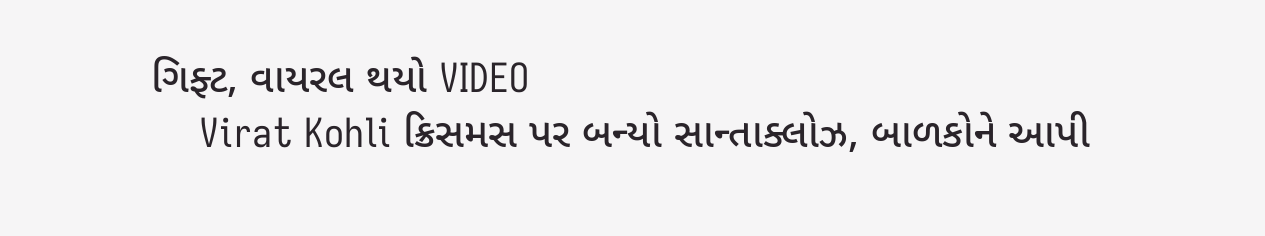ગિફ્ટ, વાયરલ થયો VIDEO
    Virat Kohli ક્રિસમસ પર બન્યો સાન્તાક્લોઝ, બાળકોને આપી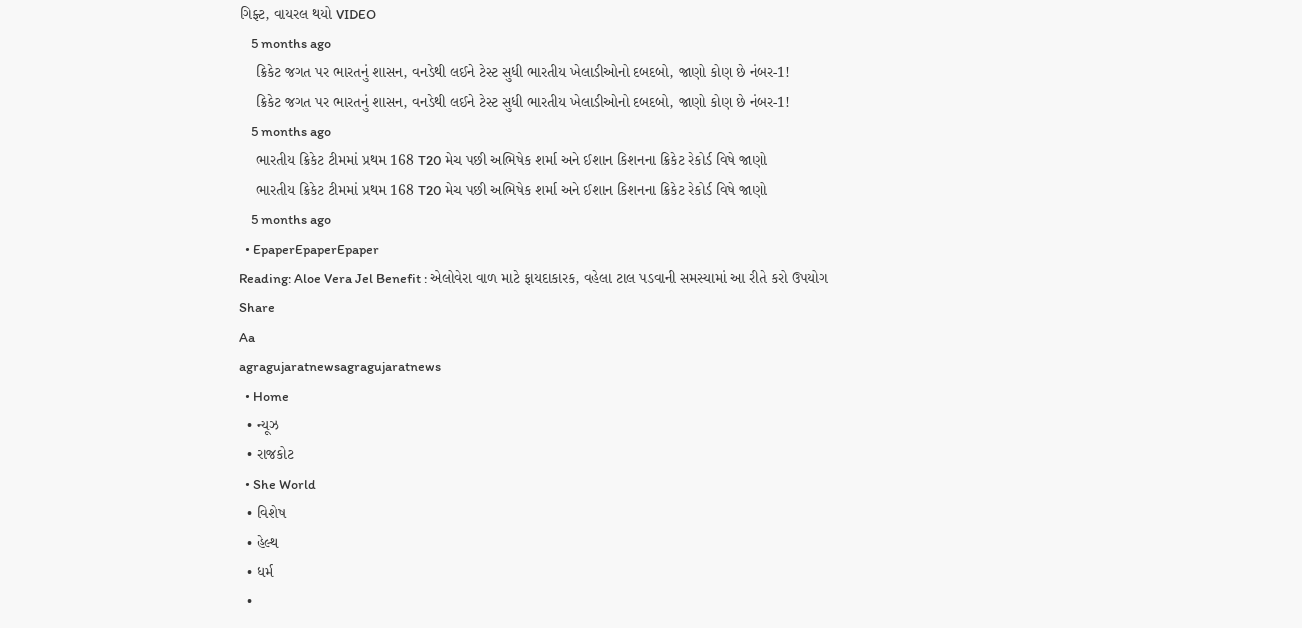ગિફ્ટ, વાયરલ થયો VIDEO
    5 months ago
    ક્રિકેટ જગત પર ભારતનું શાસન, વનડેથી લઈને ટેસ્ટ સુધી ભારતીય ખેલાડીઓનો દબદબો, જાણો કોણ છે નંબર-1!
    ક્રિકેટ જગત પર ભારતનું શાસન, વનડેથી લઈને ટેસ્ટ સુધી ભારતીય ખેલાડીઓનો દબદબો, જાણો કોણ છે નંબર-1!
    5 months ago
    ભારતીય ક્રિકેટ ટીમમાં પ્રથમ 168 T20 મેચ પછી અભિષેક શર્મા અને ઈશાન કિશનના ક્રિકેટ રેકોર્ડ વિષે જાણો
    ભારતીય ક્રિકેટ ટીમમાં પ્રથમ 168 T20 મેચ પછી અભિષેક શર્મા અને ઈશાન કિશનના ક્રિકેટ રેકોર્ડ વિષે જાણો
    5 months ago
  • EpaperEpaperEpaper
Reading: Aloe Vera Jel Benefit : એલોવેરા વાળ માટે ફાયદાકારક, વહેલા ટાલ પડવાની સમસ્યામાં આ રીતે કરો ઉપયોગ
Share
Aa
agragujaratnewsagragujaratnews
  • Home
  • ન્યૂઝ
  • રાજકોટ
  • She World
  • વિશેષ
  • હેલ્થ
  • ધર્મ
  •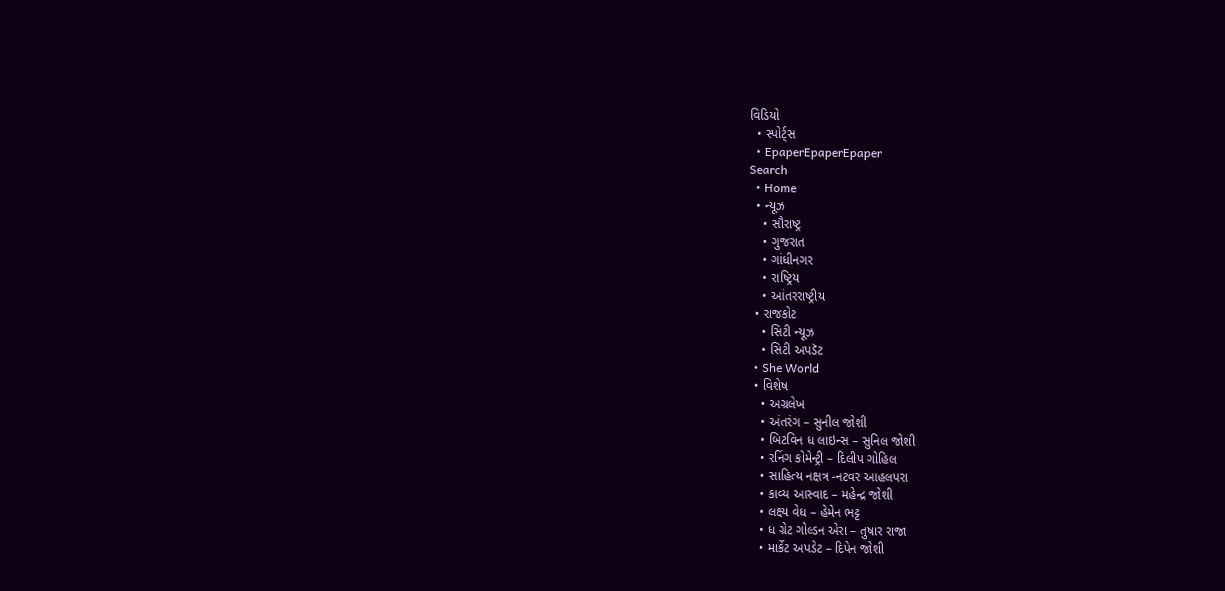વિડિયો
  • સ્પોર્ટ્સ
  • EpaperEpaperEpaper
Search
  • Home
  • ન્યૂઝ
    • સૌરાષ્ટ્ર
    • ગુજરાત
    • ગાંધીનગર
    • રાષ્ટ્રિય
    • આંતરરાષ્ટ્રીય
  • રાજકોટ
    • સિટી ન્યૂઝ
    • સિટી અપડૅટ
  • She World
  • વિશેષ
    • અગ્રલેખ
    • અંતરંગ – સુનીલ જોશી
    • બિટવિન ધ લાઇન્સ – સુનિલ જોશી
    • રનિંગ કોમેન્ટ્રી – દિલીપ ગોહિલ
    • સાહિત્ય નક્ષત્ર -નટવર આહલપરા
    • કાવ્ય આસ્વાદ – મહેન્દ્ર જોશી
    • લક્ષ્ય વેધ – હેમેન ભટ્ટ
    • ધ ગ્રેટ ગોલ્ડન એરા – તુષાર રાજા
    • માર્કેટ અપડેટ – દિપેન જોશી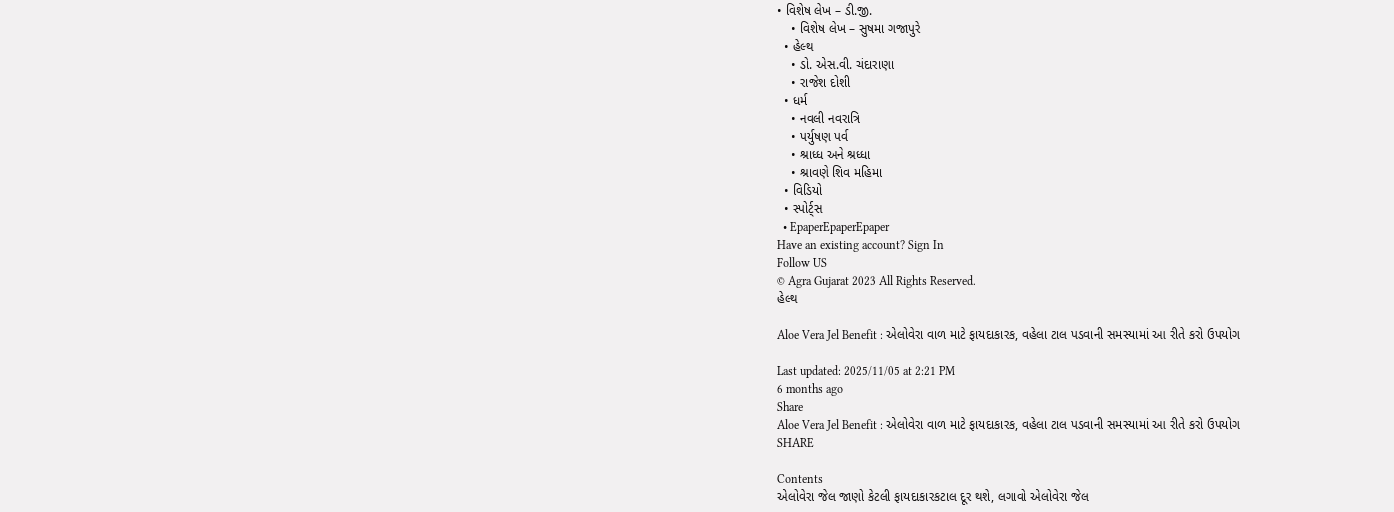• વિશેષ લેખ – ડી.જી.
    • વિશેષ લેખ – સુષમા ગજાપુરે
  • હેલ્થ
    • ડો. એસ.વી. ચંદારાણા
    • રાજેશ દોશી
  • ધર્મ
    • નવલી નવરાત્રિ
    • પર્યુષણ પર્વ
    • શ્રાધ્ધ અને શ્રધ્ધા
    • શ્રાવણે શિવ મહિમા
  • વિડિયો
  • સ્પોર્ટ્સ
  • EpaperEpaperEpaper
Have an existing account? Sign In
Follow US
© Agra Gujarat 2023 All Rights Reserved.
હેલ્થ

Aloe Vera Jel Benefit : એલોવેરા વાળ માટે ફાયદાકારક, વહેલા ટાલ પડવાની સમસ્યામાં આ રીતે કરો ઉપયોગ

Last updated: 2025/11/05 at 2:21 PM
6 months ago
Share
Aloe Vera Jel Benefit : એલોવેરા વાળ માટે ફાયદાકારક, વહેલા ટાલ પડવાની સમસ્યામાં આ રીતે કરો ઉપયોગ
SHARE

Contents
એલોવેરા જેલ જાણો કેટલી ફાયદાકારકટાલ દૂર થશે, લગાવો એલોવેરા જેલ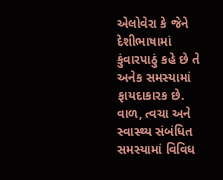એલોવેરા કે જેને દેશીભાષામાં કુંવારપાઠું કહે છે તે અનેક સમસ્યામાં ફાયદાકારક છે. વાળ, ત્વચા અને સ્વાસ્થ્ય સંબંધિત સમસ્યામાં વિવિધ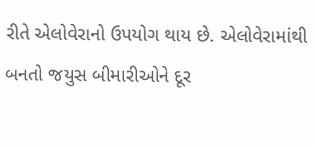રીતે એલોવેરાનો ઉપયોગ થાય છે. એલોવેરામાંથી બનતો જયુસ બીમારીઓને દૂર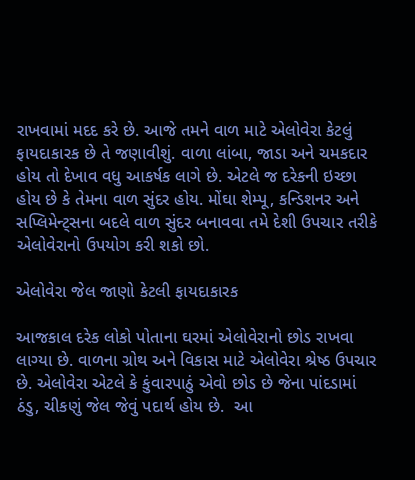રાખવામાં મદદ કરે છે. આજે તમને વાળ માટે એલોવેરા કેટલું ફાયદાકારક છે તે જણાવીશું. વાળા લાંબા, જાડા અને ચમકદાર હોય તો દેખાવ વધુ આકર્ષક લાગે છે. એટલે જ દરેકની ઇચ્છા હોય છે કે તેમના વાળ સુંદર હોય. મોંઘા શેમ્પૂ, કન્ડિશનર અને સપ્લિમેન્ટ્સના બદલે વાળ સુંદર બનાવવા તમે દેશી ઉપચાર તરીકે એલોવેરાનો ઉપયોગ કરી શકો છો.

એલોવેરા જેલ જાણો કેટલી ફાયદાકારક

આજકાલ દરેક લોકો પોતાના ઘરમાં એલોવેરાનો છોડ રાખવા લાગ્યા છે. વાળના ગ્રોથ અને વિકાસ માટે એલોવેરા શ્રેષ્ઠ ઉપચાર છે. એલોવેરા એટલે કે કુંવારપાઠું એવો છોડ છે જેના પાંદડામાં ઠંડુ, ચીકણું જેલ જેવું પદાર્થ હોય છે.  આ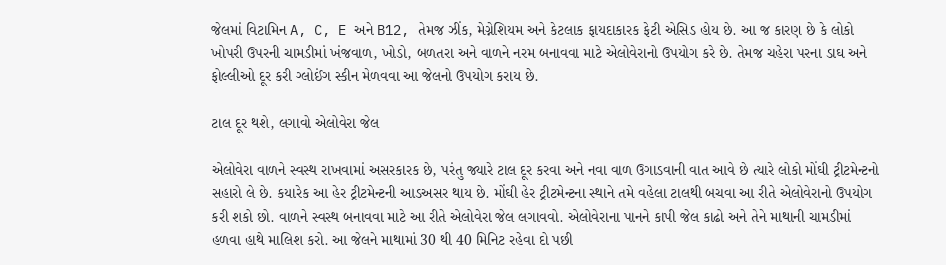જેલમાં વિટામિન A, C, E અને B12, તેમજ ઝીંક, મેગ્નેશિયમ અને કેટલાક ફાયદાકારક ફેટી એસિડ હોય છે. આ જ કારણ છે કે લોકો ખોપરી ઉપરની ચામડીમાં ખંજવાળ, ખોડો, બળતરા અને વાળને નરમ બનાવવા માટે એલોવેરાનો ઉપયોગ કરે છે. તેમજ ચહેરા પરના ડાઘ અને ફોલ્લીઓ દૂર કરી ગ્લોઈંગ સ્કીન મેળવવા આ જેલનો ઉપયોગ કરાય છે.

ટાલ દૂર થશે, લગાવો એલોવેરા જેલ

એલોવેરા વાળને સ્વસ્થ રાખવામાં અસરકારક છે, પરંતુ જ્યારે ટાલ દૂર કરવા અને નવા વાળ ઉગાડવાની વાત આવે છે ત્યારે લોકો મોંઘી ટ્રીટમેન્ટનો સહારો લે છે. કયારેક આ હેર ટ્રીટમેન્ટની આડઅસર થાય છે. મોંઘી હેર ટ્રીટમેન્ટના સ્થાને તમે વહેલા ટાલથી બચવા આ રીતે એલોવેરાનો ઉપયોગ કરી શકો છો. વાળને સ્વસ્થ બનાવવા માટે આ રીતે એલોવેરા જેલ લગાવવો. એલોવેરાના પાનને કાપી જેલ કાઢો અને તેને માથાની ચામડીમાં હળવા હાથે માલિશ કરો. આ જેલને માથામાં 30 થી 40 મિનિટ રહેવા દો પછી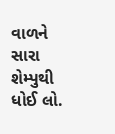વાળને સારા શેમ્પુથી ધોઈ લો.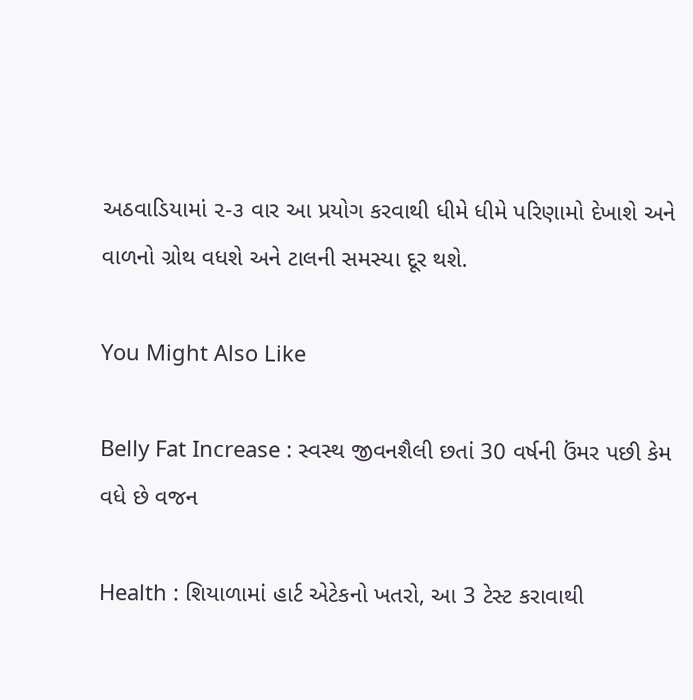અઠવાડિયામાં ૨-૩ વાર આ પ્રયોગ કરવાથી ધીમે ધીમે પરિણામો દેખાશે અને વાળનો ગ્રોથ વધશે અને ટાલની સમસ્યા દૂર થશે.

You Might Also Like

Belly Fat Increase : સ્વસ્થ જીવનશૈલી છતાં 30 વર્ષની ઉંમર પછી કેમ વધે છે વજન

Health : શિયાળામાં હાર્ટ એટેકનો ખતરો, આ 3 ટેસ્ટ કરાવાથી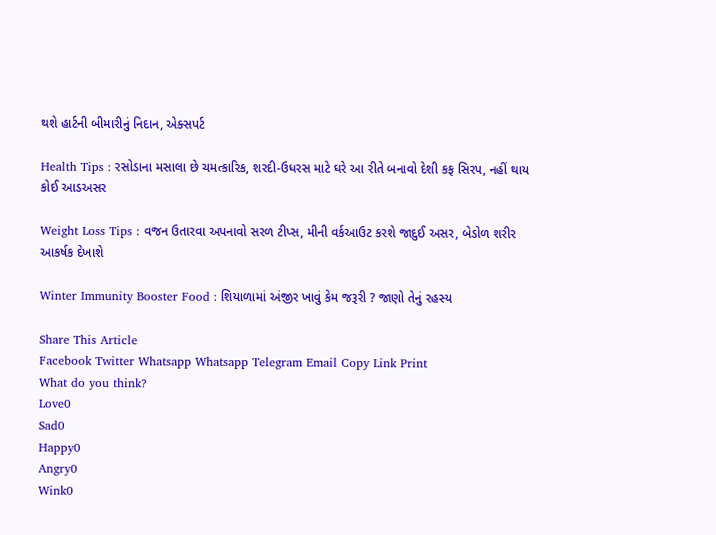થશે હાર્ટની બીમારીનું નિદાન, એક્સપર્ટ

Health Tips : રસોડાના મસાલા છે ચમત્કારિક, શરદી-ઉધરસ માટે ઘરે આ રીતે બનાવો દેશી કફ સિરપ, નહીં થાય કોઈ આડઅસર

Weight Loss Tips : વજન ઉતારવા અપનાવો સરળ ટીપ્સ, મીની વર્કઆઉટ કરશે જાદુઈ અસર, બેડોળ શરીર આકર્ષક દેખાશે

Winter Immunity Booster Food : શિયાળામાં અંજીર ખાવું કેમ જરૂરી ? જાણો તેનું રહસ્ય

Share This Article
Facebook Twitter Whatsapp Whatsapp Telegram Email Copy Link Print
What do you think?
Love0
Sad0
Happy0
Angry0
Wink0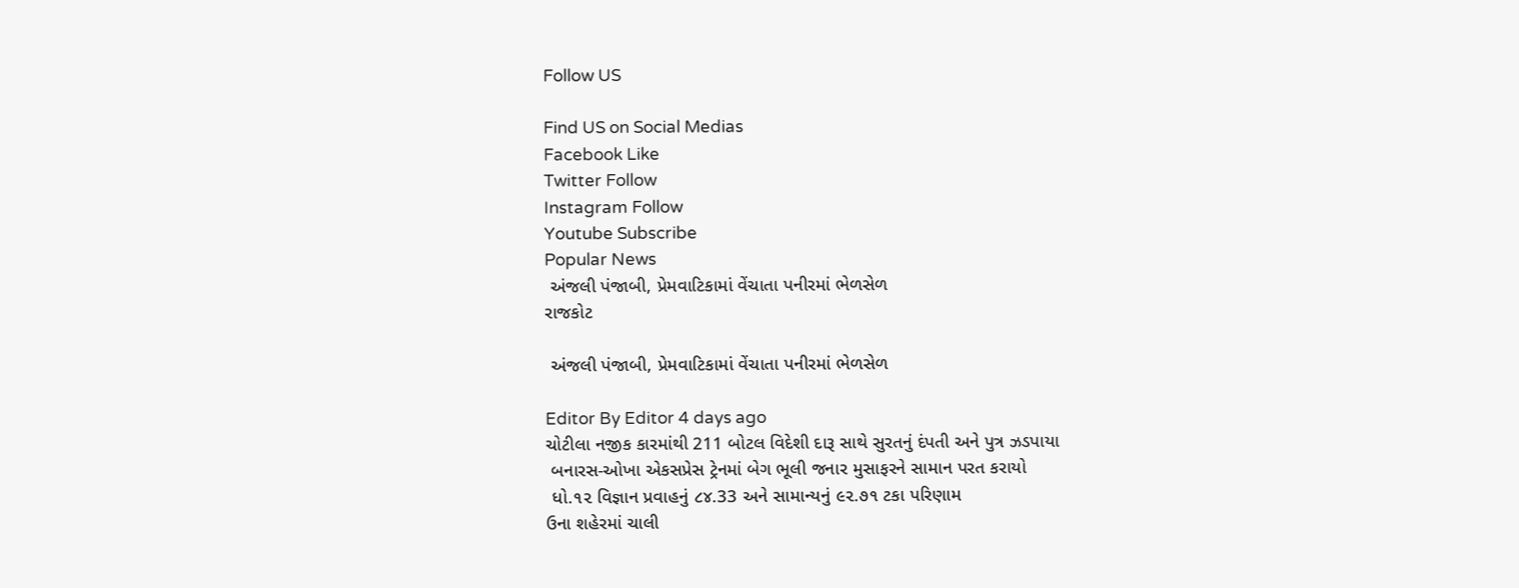Follow US

Find US on Social Medias
Facebook Like
Twitter Follow
Instagram Follow
Youtube Subscribe
Popular News
 અંજલી પંજાબી, પ્રેમવાટિકામાં વેંચાતા પનીરમાં ભેળસેળ
રાજકોટ

 અંજલી પંજાબી, પ્રેમવાટિકામાં વેંચાતા પનીરમાં ભેળસેળ

Editor By Editor 4 days ago
ચોટીલા નજીક કારમાંથી 211 બોટલ વિદેશી દારૂ સાથે સુરતનું દંપતી અને પુત્ર ઝડપાયા
 બનારસ-ઓખા એકસપ્રેસ ટ્રેનમાં બેગ ભૂલી જનાર મુસાફરને સામાન પરત કરાયો
 ધો.૧૨ વિજ્ઞાન પ્રવાહનું ૮૪.33 અને સામાન્યનું ૯૨.૭૧ ટકા પરિણામ
ઉના શહેરમાં ચાલી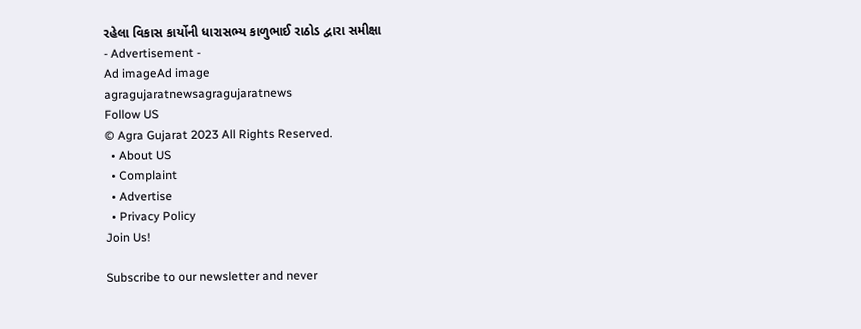રહેલા વિકાસ કાર્યોની ધારાસભ્ય કાળુભાઈ રાઠોડ દ્વારા સમીક્ષા
- Advertisement -
Ad imageAd image
agragujaratnewsagragujaratnews
Follow US
© Agra Gujarat 2023 All Rights Reserved.
  • About US
  • Complaint
  • Advertise
  • Privacy Policy
Join Us!

Subscribe to our newsletter and never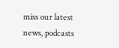miss our latest news, podcasts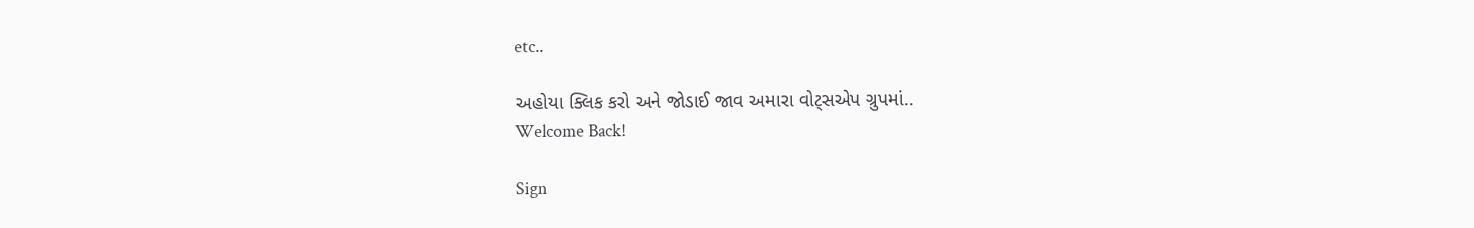etc..

અહોયા ક્લિક કરો અને જોડાઈ જાવ અમારા વોટ્સએપ ગ્રુપમાં..
Welcome Back!

Sign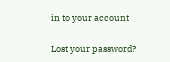in to your account

Lost your password?